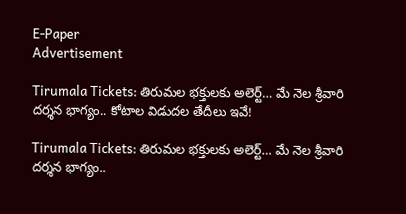E-Paper
Advertisement

Tirumala Tickets: తిరుమల భక్తులకు అలెర్ట్… మే నెల శ్రీవారి దర్శన భాగ్యం.. కోటాల విడుదల తేదీలు ఇవే!

Tirumala Tickets: తిరుమల భక్తులకు అలెర్ట్… మే నెల శ్రీవారి దర్శన భాగ్యం..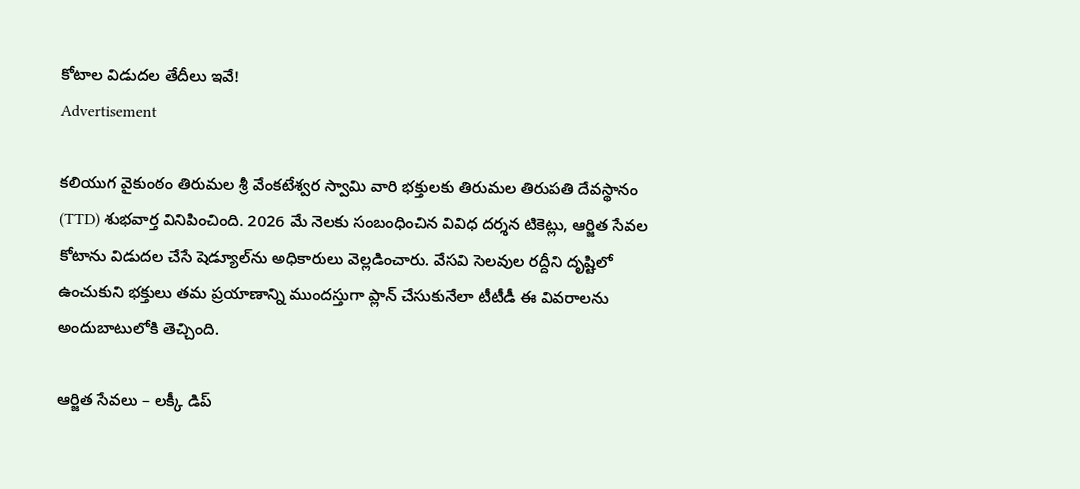కోటాల విడుదల తేదీలు ఇవే!
Advertisement

కలియుగ వైకుంఠం తిరుమల శ్రీ వేంకటేశ్వర స్వామి వారి భక్తులకు తిరుమల తిరుపతి దేవస్థానం (TTD) శుభవార్త వినిపించింది. 2026 మే నెలకు సంబంధించిన వివిధ దర్శన టికెట్లు, ఆర్జిత సేవల కోటాను విడుదల చేసే షెడ్యూల్‌ను అధికారులు వెల్లడించారు. వేసవి సెలవుల రద్దీని దృష్టిలో ఉంచుకుని భక్తులు తమ ప్రయాణాన్ని ముందస్తుగా ప్లాన్ చేసుకునేలా టీటీడీ ఈ వివరాలను అందుబాటులోకి తెచ్చింది.

ఆర్జిత సేవలు – లక్కీ డిప్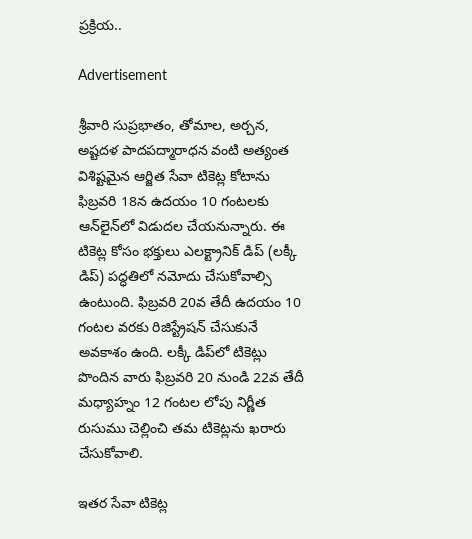ప్రక్రియ..

Advertisement

శ్రీవారి సుప్రభాతం, తోమాల, అర్చన, అష్టదళ పాదపద్మారాధన వంటి అత్యంత విశిష్టమైన ఆర్జిత సేవా టికెట్ల కోటాను ఫిబ్రవరి 18న ఉదయం 10 గంటలకు ఆన్‌లైన్‌లో విడుదల చేయనున్నారు. ఈ టికెట్ల కోసం భక్తులు ఎలక్ట్రానిక్ డిప్ (లక్కీ డిప్) పద్ధతిలో నమోదు చేసుకోవాల్సి ఉంటుంది. ఫిబ్రవరి 20వ తేదీ ఉదయం 10 గంటల వరకు రిజిస్ట్రేషన్ చేసుకునే అవకాశం ఉంది. లక్కీ డిప్‌లో టికెట్లు పొందిన వారు ఫిబ్రవరి 20 నుండి 22వ తేదీ మధ్యాహ్నం 12 గంటల లోపు నిర్ణీత రుసుము చెల్లించి తమ టికెట్లను ఖరారు చేసుకోవాలి.

ఇతర సేవా టికెట్ల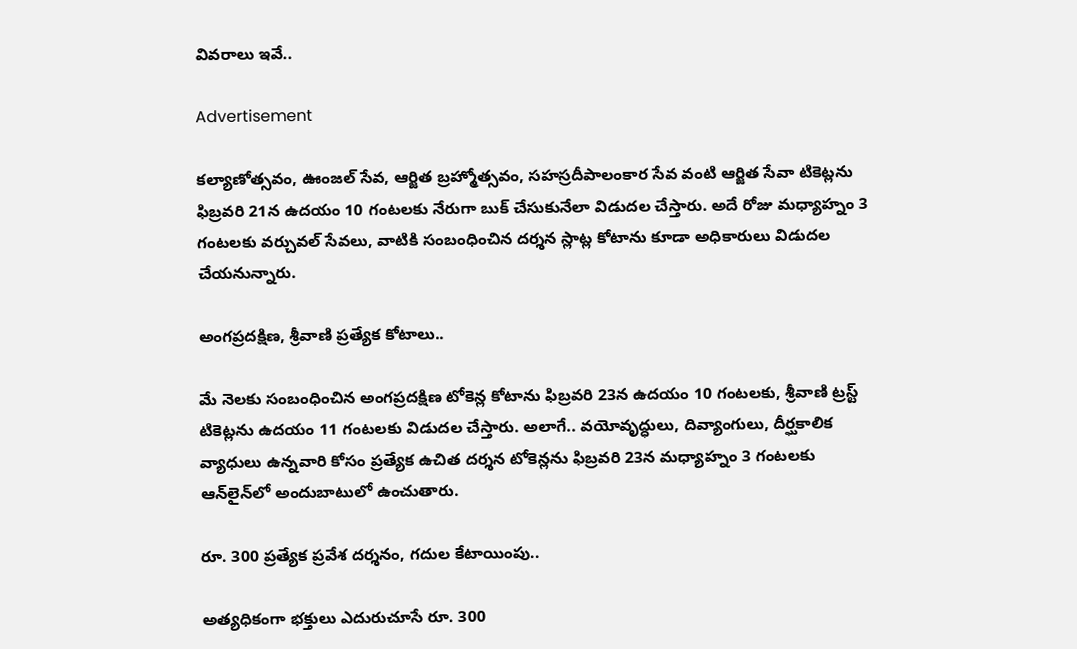వివరాలు ఇవే..

Advertisement

కల్యాణోత్సవం, ఊంజల్ సేవ, ఆర్జిత బ్రహ్మోత్సవం, సహస్రదీపాలంకార సేవ వంటి ఆర్జిత సేవా టికెట్లను ఫిబ్రవరి 21న ఉదయం 10 గంటలకు నేరుగా బుక్ చేసుకునేలా విడుదల చేస్తారు. అదే రోజు మధ్యాహ్నం 3 గంటలకు వర్చువల్ సేవలు, వాటికి సంబంధించిన దర్శన స్లాట్ల కోటాను కూడా అధికారులు విడుదల చేయనున్నారు.

అంగప్రదక్షిణ, శ్రీవాణి ప్రత్యేక కోటాలు..

మే నెలకు సంబంధించిన అంగప్రదక్షిణ టోకెన్ల కోటాను ఫిబ్రవరి 23న ఉదయం 10 గంటలకు, శ్రీవాణి ట్రస్ట్ టికెట్లను ఉదయం 11 గంటలకు విడుదల చేస్తారు. అలాగే.. వయోవృద్ధులు, దివ్యాంగులు, దీర్ఘకాలిక వ్యాధులు ఉన్నవారి కోసం ప్రత్యేక ఉచిత దర్శన టోకెన్లను ఫిబ్రవరి 23న మధ్యాహ్నం 3 గంటలకు ఆన్‌లైన్‌లో అందుబాటులో ఉంచుతారు.

రూ. 300 ప్రత్యేక ప్రవేశ దర్శనం, గదుల కేటాయింపు..

అత్యధికంగా భక్తులు ఎదురుచూసే రూ. 300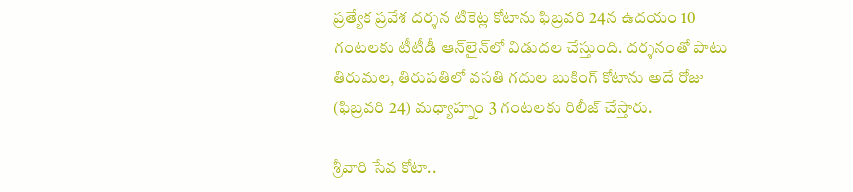ప్రత్యేక ప్రవేశ దర్శన టికెట్ల కోటాను ఫిబ్రవరి 24న ఉదయం 10 గంటలకు టీటీడీ ఆన్‌లైన్‌లో విడుదల చేస్తుంది. దర్శనంతో పాటు తిరుమల, తిరుపతిలో వసతి గదుల బుకింగ్ కోటాను అదే రోజు (ఫిబ్రవరి 24) మధ్యాహ్నం 3 గంటలకు రిలీజ్ చేస్తారు.

శ్రీవారి సేవ కోటా..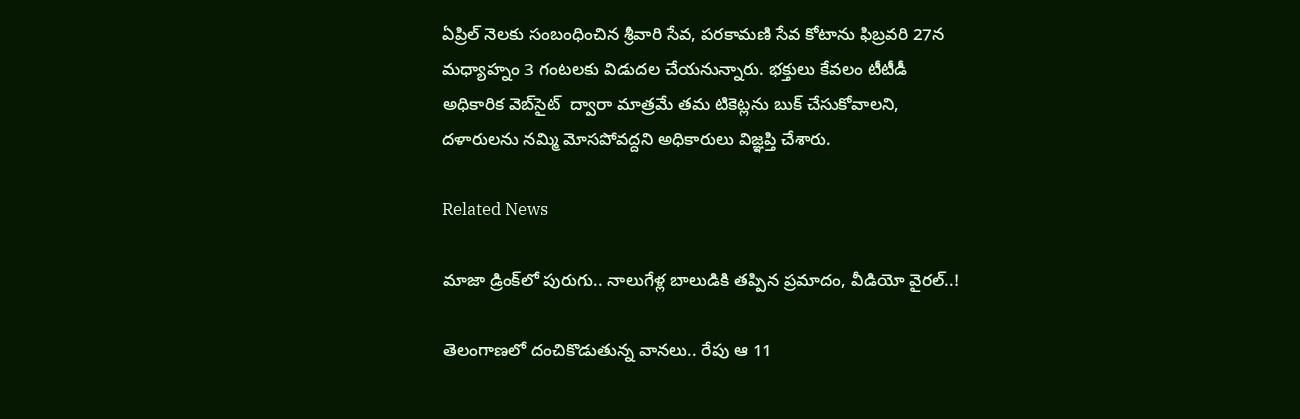ఏప్రిల్ నెలకు సంబంధించిన శ్రీవారి సేవ, పరకామణి సేవ కోటాను ఫిబ్రవరి 27న మధ్యాహ్నం 3 గంటలకు విడుదల చేయనున్నారు. భక్తులు కేవలం టీటీడీ అధికారిక వెబ్‌సైట్  ద్వారా మాత్రమే తమ టికెట్లను బుక్ చేసుకోవాలని, దళారులను నమ్మి మోసపోవద్దని అధికారులు విజ్ఞప్తి చేశారు.

Related News

మాజా డ్రింక్‌లో పురుగు.. నాలుగేళ్ల బాలుడికి తప్పిన ప్రమాదం, వీడియో వైరల్..!

తెలంగాణలో దంచికొడుతున్న వానలు.. రేపు ఆ 11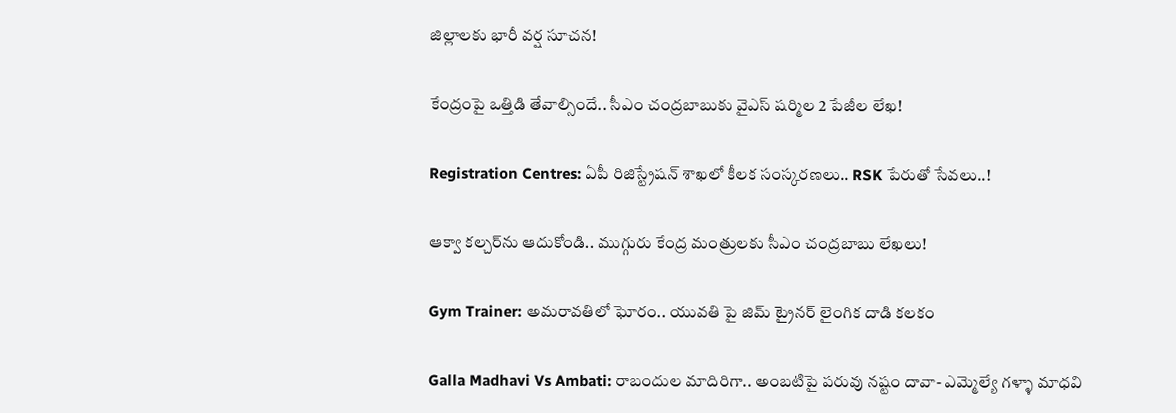జిల్లాలకు భారీ వర్ష సూచన!

కేంద్రంపై ఒత్తిడి తేవాల్సిందే.. సీఎం చంద్రబాబుకు వైఎస్ షర్మిల 2 పేజీల లేఖ!

Registration Centres: ఏపీ రిజిస్ట్రేషన్ శాఖలో కీలక సంస్కరణలు.. RSK పేరుతో సేవలు..!

ఆక్వా కల్చర్‌ను ఆదుకోండి.. ముగ్గురు కేంద్ర మంత్రులకు సీఎం చంద్రబాబు లేఖలు!

Gym Trainer: అమరావతిలో ఘోరం.. యువతి పై జిమ్ ట్రైనర్ లైంగిక దాడి కలకం

Galla Madhavi Vs Ambati: రాబందుల మాదిరిగా.. అంబటిపై పరువు నష్టం దావా- ఎమ్మెల్యే గళ్ళా మాధవి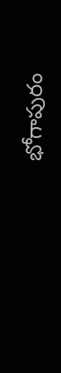భోగాపురం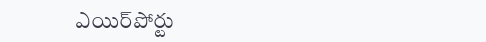ఎయిర్‌పోర్టు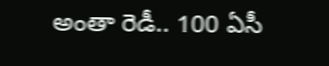అంతా రెడీ.. 100 ఏసీ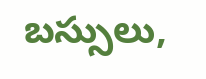బస్సులు,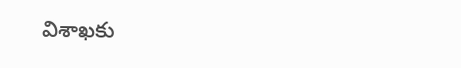విశాఖకు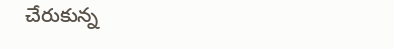చేరుకున్న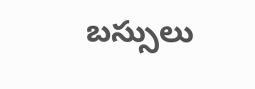బస్సులు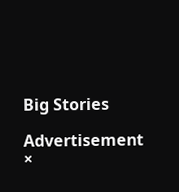Big Stories

Advertisement
×